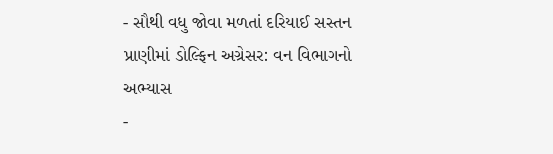- સૌથી વધુ જોવા મળતાં દરિયાઈ સસ્તન પ્રાણીમાં ડોલ્ફિન અગ્રેસર: વન વિભાગનો અભ્યાસ
-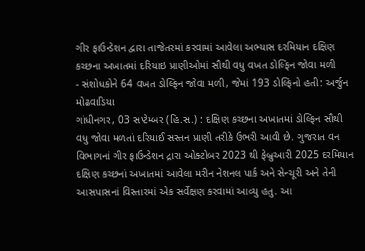ગીર ફાઉન્ડેશન દ્વારા તાજેતરમાં કરવામાં આવેલા અભ્યાસ દરમિયાન દક્ષિણ કચ્છના અખાતમાં દરિયાઇ પ્રાણીઓમાં સૌથી વધુ વખત ડોલ્ફિન જોવા મળી
- સંશોધકોને 64 વખત ડોલ્ફિન જોવા મળી, જેમાં 193 ડોલ્ફિનો હતી: અર્જુન મોઢવાડિયા
ગાંધીનગર, 03 સપ્ટેમ્બર (હિ.સ.) : દક્ષિણ કચ્છના અખાતમાં ડોલ્ફિન સૌથી વધુ જોવા મળતાં દરિયાઈ સસ્તન પ્રાણી તરીકે ઉભરી આવી છે. ગુજરાત વન વિભાગનાં ગીર ફાઉન્ડેશન દ્રારા ઓક્ટોબર 2023 થી ફેબ્રુઆરી 2025 દરમિયાન દક્ષિણ કચ્છનાં અખાતમાં આવેલા મરીન નેશનલ પાર્ક અને સેન્ચૂરી અને તેની આસપાસનાં વિસ્તારમાં એક સર્વેક્ષણ કરવામાં આવ્યુ હતુ. આ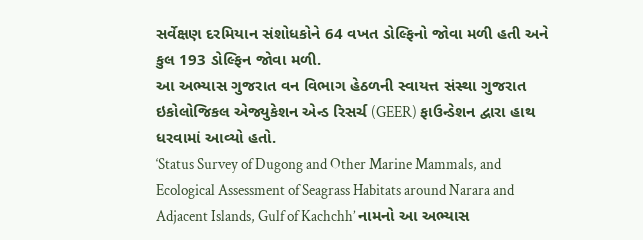સર્વેક્ષણ દરમિયાન સંશોધકોને 64 વખત ડોલ્ફિનો જોવા મળી હતી અને કુલ 193 ડોલ્ફિન જોવા મળી.
આ અભ્યાસ ગુજરાત વન વિભાગ હેઠળની સ્વાયત્ત સંસ્થા ગુજરાત ઇકોલોજિકલ એજ્યુકેશન એન્ડ રિસર્ચ (GEER) ફાઉન્ડેશન દ્વારા હાથ ધરવામાં આવ્યો હતો.
‘Status Survey of Dugong and Other Marine Mammals, and Ecological Assessment of Seagrass Habitats around Narara and Adjacent Islands, Gulf of Kachchh’ નામનો આ અભ્યાસ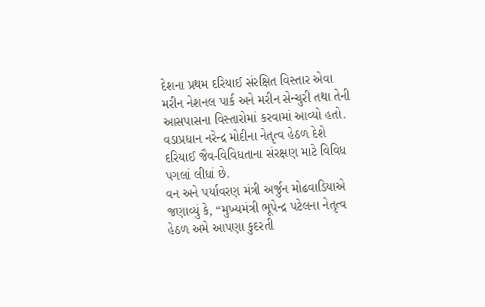દેશના પ્રથમ દરિયાઈ સંરક્ષિત વિસ્તાર એવા મરીન નેશનલ પાર્ક અને મરીન સેન્ચુરી તથા તેની આસપાસના વિસ્તારોમાં કરવામાં આવ્યો હતો.
વડાપ્રધાન નરેન્દ્ર મોદીના નેતૃત્વ હેઠળ દેશે દરિયાઈ જૈવ-વિવિધતાના સંરક્ષણ માટે વિવિધ પગલાં લીધાં છે.
વન અને પર્યાવરણ મંત્રી અર્જુન મોઢવાડિયાએ જણાવ્યું કે, “મુખ્યમંત્રી ભૂપેન્દ્ર પટેલના નેતૃત્વ હેઠળ અમે આપણા કુદરતી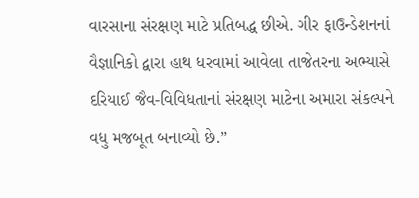વારસાના સંરક્ષણ માટે પ્રતિબદ્ધ છીએ. ગીર ફાઉન્ડેશનનાં વૈજ્ઞાનિકો દ્વારા હાથ ધરવામાં આવેલા તાજેતરના અભ્યાસે દરિયાઈ જૈવ-વિવિધતાનાં સંરક્ષણ માટેના અમારા સંકલ્પને વધુ મજબૂત બનાવ્યો છે.”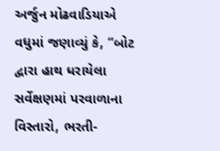અર્જુન મોઢવાડિયાએ વધુમાં જણાવ્યું કે, “બોટ દ્વારા હાથ ધરાયેલા સર્વેક્ષણમાં પરવાળાના વિસ્તારો, ભરતી-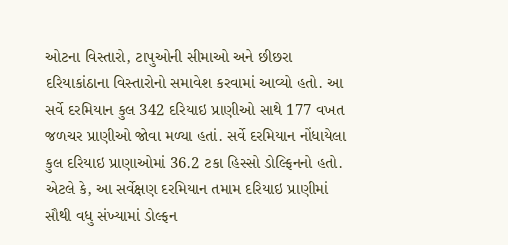ઓટના વિસ્તારો, ટાપુઓની સીમાઓ અને છીછરા દરિયાકાંઠાના વિસ્તારોનો સમાવેશ કરવામાં આવ્યો હતો. આ સર્વે દરમિયાન કુલ 342 દરિયાઇ પ્રાણીઓ સાથે 177 વખત જળચર પ્રાણીઓ જોવા મળ્યા હતાં. સર્વે દરમિયાન નોંધાયેલા કુલ દરિયાઇ પ્રાણાઓમાં 36.2 ટકા હિસ્સો ડોલ્ફિનનો હતો. એટલે કે, આ સર્વેક્ષણ દરમિયાન તમામ દરિયાઇ પ્રાણીમાં સૌથી વધુ સંખ્યામાં ડોલ્ફન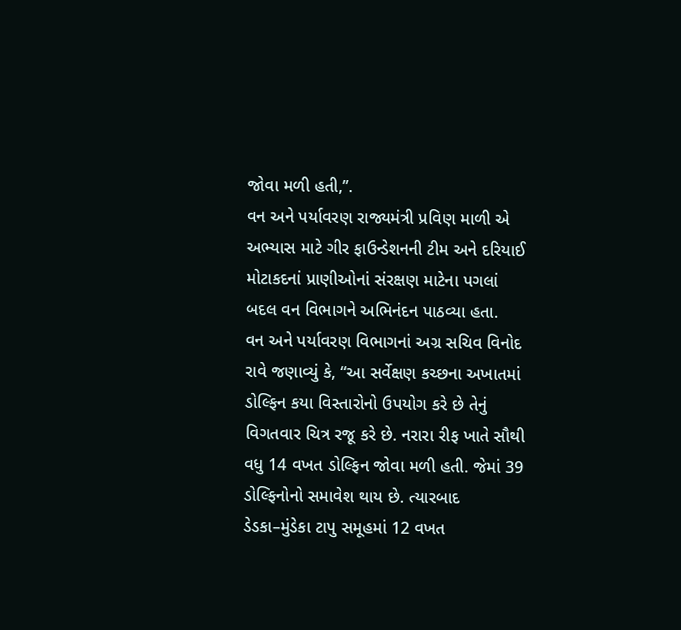જોવા મળી હતી,’’.
વન અને પર્યાવરણ રાજ્યમંત્રી પ્રવિણ માળી એ અભ્યાસ માટે ગીર ફાઉન્ડેશનની ટીમ અને દરિયાઈ મોટાકદનાં પ્રાણીઓનાં સંરક્ષણ માટેના પગલાં બદલ વન વિભાગને અભિનંદન પાઠવ્યા હતા.
વન અને પર્યાવરણ વિભાગનાં અગ્ર સચિવ વિનોદ રાવે જણાવ્યું કે, “આ સર્વેક્ષણ કચ્છના અખાતમાં ડોલ્ફિન કયા વિસ્તારોનો ઉપયોગ કરે છે તેનું વિગતવાર ચિત્ર રજૂ કરે છે. નરારા રીફ ખાતે સૌથી વધુ 14 વખત ડોલ્ફિન જોવા મળી હતી. જેમાં 39 ડોલ્ફિનોનો સમાવેશ થાય છે. ત્યારબાદ ડેડકા–મુંડેકા ટાપુ સમૂહમાં 12 વખત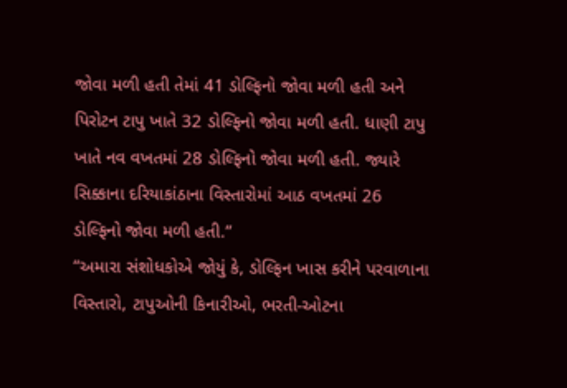જોવા મળી હતી તેમાં 41 ડોલ્ફિનો જોવા મળી હતી અને પિરોટન ટાપુ ખાતે 32 ડોલ્ફિનો જોવા મળી હતી. ધાણી ટાપુ ખાતે નવ વખતમાં 28 ડોલ્ફિનો જોવા મળી હતી. જ્યારે સિક્કાના દરિયાકાંઠાના વિસ્તારોમાં આઠ વખતમાં 26 ડોલ્ફિનો જોવા મળી હતી.”
“અમારા સંશોધકોએ જોયું કે, ડોલ્ફિન ખાસ કરીને પરવાળાના વિસ્તારો, ટાપુઓની કિનારીઓ, ભરતી-ઓટના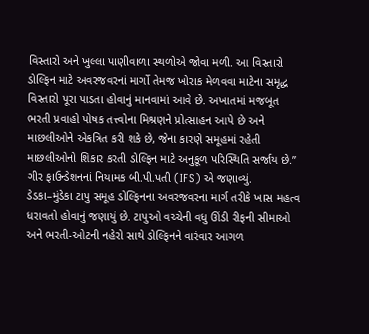વિસ્તારો અને ખુલ્લા પાણીવાળા સ્થળોએ જોવા મળી. આ વિસ્તારો ડોલ્ફિન માટે અવરજવરનાં માર્ગો તેમજ ખોરાક મેળવવા માટેના સમૃદ્ધ વિસ્તારો પૂરા પાડતા હોવાનું માનવામાં આવે છે. અખાતમાં મજબૂત ભરતી પ્રવાહો પોષક તત્ત્વોના મિશ્રણને પ્રોત્સાહન આપે છે અને માછલીઓને એકત્રિત કરી શકે છે, જેના કારણે સમૂહમાં રહેતી માછલીઓનો શિકાર કરતી ડોલ્ફિન માટે અનુકૂળ પરિસ્થિતિ સર્જાય છે.”
ગીર ફાઉન્ડેશનનાં નિયામક બી.પી.પતી (IFS) એ જણાવ્યું.
ડેડકા–મુંડેકા ટાપુ સમૂહ ડોલ્ફિનના અવરજવરના માર્ગ તરીકે ખાસ મહત્વ ધરાવતો હોવાનું જણાયું છે. ટાપુઓ વચ્ચેની વધુ ઊંડી રીફની સીમાઓ અને ભરતી-ઓટની નહેરો સાથે ડોલ્ફિનને વારંવાર આગળ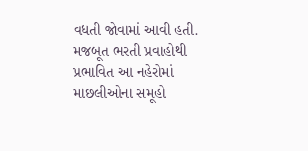વધતી જોવામાં આવી હતી. મજબૂત ભરતી પ્રવાહોથી પ્રભાવિત આ નહેરોમાં માછલીઓના સમૂહો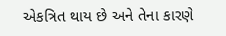એકત્રિત થાય છે અને તેના કારણે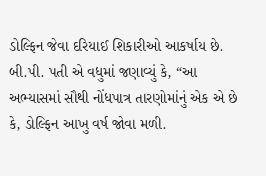ડોલ્ફિન જેવા દરિયાઈ શિકારીઓ આકર્ષાય છે.
બી.પી. પતી એ વધુમાં જણાવ્યું કે, “આ અભ્યાસમાં સૌથી નોંધપાત્ર તારણોમાંનું એક એ છે કે, ડોલ્ફિન આખુ વર્ષ જોવા મળી.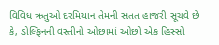વિવિધ ઋતુઓ દરમિયાન તેમની સતત હાજરી સૂચવે છે કે, ડોલ્ફિનની વસ્તીનો ઓછામાં ઓછો એક હિસ્સો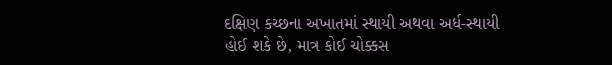દક્ષિણ કચ્છના અખાતમાં સ્થાયી અથવા અર્ધ-સ્થાયી હોઈ શકે છે, માત્ર કોઈ ચોક્કસ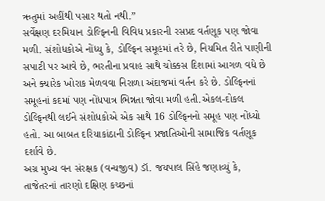ઋતુમાં અહીંથી પસાર થતો નથી.”
સર્વેક્ષણ દરમિયાન ડોલ્ફિનની વિવિધ પ્રકારની રસપ્રદ વર્તણૂક પણ જોવા મળી. સંશોધકોએ નોંધ્યુ કે, ડોલ્ફિન સમૂહમાં તરે છે, નિયમિત રીતે પાણીની સપાટી પર આવે છે, ભરતીના પ્રવાહ સાથે ચોક્કસ દિશામાં આગળ વધે છે અને ક્યારેક ખોરાક મેળવવા નિરાળા અંદાજમાં વર્તન કરે છે. ડોલ્ફિનનાં સમૂહનાં કદમાં પણ નોંધપાત્ર ભિન્નતા જોવા મળી હતી.એકલ-દોકલ ડોલ્ફિનથી લઈને સંશોધકોએ એક સાથે 16 ડોલ્ફિનનો સમૂહ પણ નોંધ્યો હતો. આ બાબત દરિયાકાંઠાની ડોલ્ફિન પ્રજાતિઓની સામાજિક વર્તણૂક દર્શાવે છે.
અગ્ર મુખ્ય વન સંરક્ષક (વન્યજીવ) ડૉ. જયપાલ સિંહે જણાવ્યું કે, તાજેતરનાં તારણો દક્ષિણ કચ્છનાં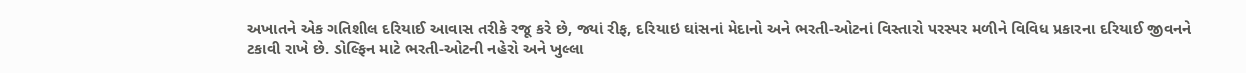અખાતને એક ગતિશીલ દરિયાઈ આવાસ તરીકે રજૂ કરે છે, જ્યાં રીફ, દરિયાઇ ઘાંસનાં મેદાનો અને ભરતી-ઓટનાં વિસ્તારો પરસ્પર મળીને વિવિધ પ્રકારના દરિયાઈ જીવનને ટકાવી રાખે છે. ડોલ્ફિન માટે ભરતી-ઓટની નહેરો અને ખુલ્લા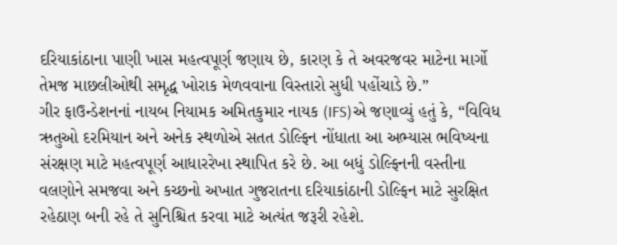દરિયાકાંઠાના પાણી ખાસ મહત્વપૂર્ણ જણાય છે, કારણ કે તે અવરજવર માટેના માર્ગો તેમજ માછલીઓથી સમૃદ્ધ ખોરાક મેળવવાના વિસ્તારો સુધી પહોંચાડે છે.”
ગીર ફાઉન્ડેશનનાં નાયબ નિયામક અમિતકુમાર નાયક (IFS)એ જણાવ્યું હતું કે, “વિવિધ ઋતુઓ દરમિયાન અને અનેક સ્થળોએ સતત ડોલ્ફિન નોંધાતા આ અભ્યાસ ભવિષ્યના સંરક્ષણ માટે મહત્વપૂર્ણ આધારરેખા સ્થાપિત કરે છે. આ બધું ડોલ્ફિનની વસ્તીના વલણોને સમજવા અને કચ્છનો અખાત ગુજરાતના દરિયાકાંઠાની ડોલ્ફિન માટે સુરક્ષિત રહેઠાણ બની રહે તે સુનિશ્ચિત કરવા માટે અત્યંત જરૂરી રહેશે.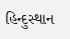હિન્દુસ્થાન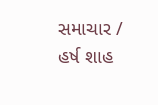સમાચાર / હર્ષ શાહ